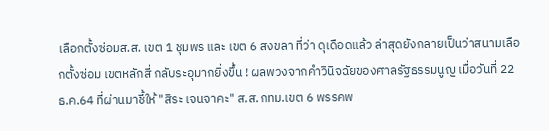เลือกตั้งซ่อมส.ส. เขต 1 ชุมพร และ เขต 6 สงขลา ที่ว่า ดุเดือดแล้ว ล่าสุดยังกลายเป็นว่าสนามเลือกตั้งซ่อม เขตหลักสี่ กลับระอุมากยิ่งขึ้น ! ผลพวงจากคำวินิจฉัยของศาลรัฐธรรมนูญ เมื่อวันที่ 22 ธ.ค.64 ที่ผ่านมาชี้ให้ "สิระ เจนจาคะ" ส.ส.กทม.เขต 6 พรรคพ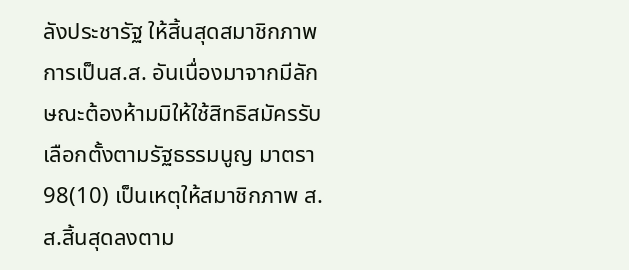ลังประชารัฐ ให้สิ้นสุดสมาชิกภาพการเป็นส.ส. อันเนื่องมาจากมีลักษณะต้องห้ามมิให้ใช้สิทธิสมัครรับเลือกตั้งตามรัฐธรรมนูญ มาตรา 98(10) เป็นเหตุให้สมาชิกภาพ ส.ส.สิ้นสุดลงตาม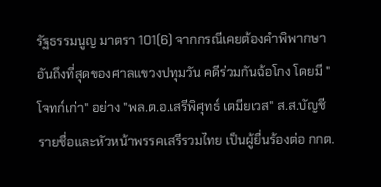รัฐธรรมนูญ มาตรา 101(6) จากกรณีเคยต้องคำพิพากษาอันถึงที่สุดของศาลแขวงปทุมวัน คดีร่วมกันฉ้อโกง โดยมี "โจทก์เก่า" อย่าง "พล.ต.อ.เสรีพิศุทธ์ เตมียเวส" ส.ส.บัญชีรายชื่อและหัวหน้าพรรคเสรีรวมไทย เป็นผู้ยื่นร้องต่อ กกต.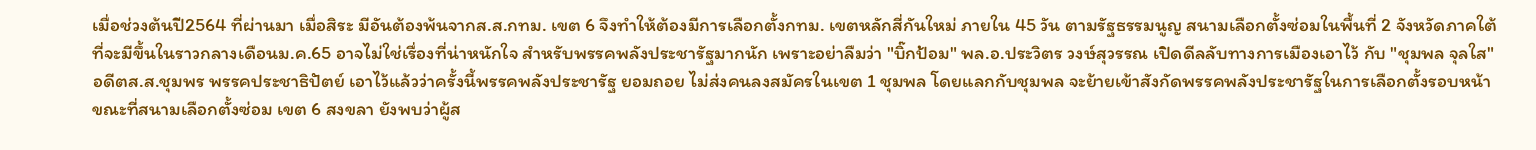เมื่อช่วงต้นปี2564 ที่ผ่านมา เมื่อสิระ มีอันต้องพ้นจากส.ส.กทม. เขต 6 จึงทำให้ต้องมีการเลือกตั้งกทม. เขตหลักสี่กันใหม่ ภายใน 45 วัน ตามรัฐธรรมนูญ สนามเลือกตั้งซ่อมในพื้นที่ 2 จังหวัดภาคใต้ ที่จะมีขึ้นในราวกลางเดือนม.ค.65 อาจไม่ใช่เรื่องที่น่าหนักใจ สำหรับพรรคพลังประชารัฐมากนัก เพราะอย่าลืมว่า "บิ๊กป้อม" พล.อ.ประวิตร วงษ์สุวรรณ เปิดดีลลับทางการเมืองเอาไว้ กับ "ชุมพล จุลใส" อดีตส.ส.ชุมพร พรรคประชาธิปัตย์ เอาไว้แล้วว่าครั้งนี้พรรคพลังประชารัฐ ยอมถอย ไม่ส่งคนลงสมัครในเขต 1 ชุมพล โดยแลกกับชุมพล จะย้ายเข้าสังกัดพรรคพลังประชารัฐในการเลือกตั้งรอบหน้า ขณะที่สนามเลือกตั้งซ่อม เขต 6 สงขลา ยังพบว่าผู้ส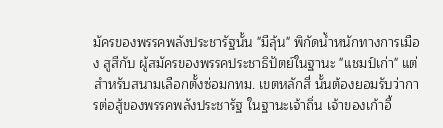มัครของพรรคพลังประชารัฐนั้น "มีลุ้น" พิกัดน้ำหนักทางการเมือง สูสีกับ ผู้สมัครของพรรคประชาธิปัตย์ในฐานะ "แชมป์เก่า" แต่สำหรับสนามเลือกตั้งซ่อมกทม. เขตหลักสี่ นั้นต้องยอมรับว่าการต่อสู้ของพรรคพลังประชารัฐ ในฐานะเจ้าถิ่น เจ้าของเก้าอี้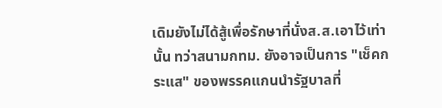เดิมยังไม่ได้สู้เพื่อรักษาที่นั่งส.ส.เอาไว้เท่านั้น ทว่าสนามกทม. ยังอาจเป็นการ "เช็คกระแส" ของพรรคแกนนำรัฐบาลที่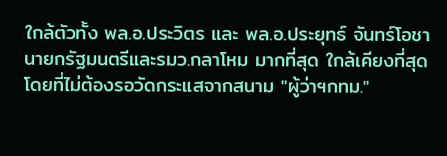ใกล้ตัวทั้ง พล.อ.ประวิตร และ พล.อ.ประยุทธ์ จันทร์โอชา นายกรัฐมนตรีและรมว.กลาโหม มากที่สุด ใกล้เคียงที่สุด โดยที่ไม่ต้องรอวัดกระแสจากสนาม "ผู้ว่าฯกทม."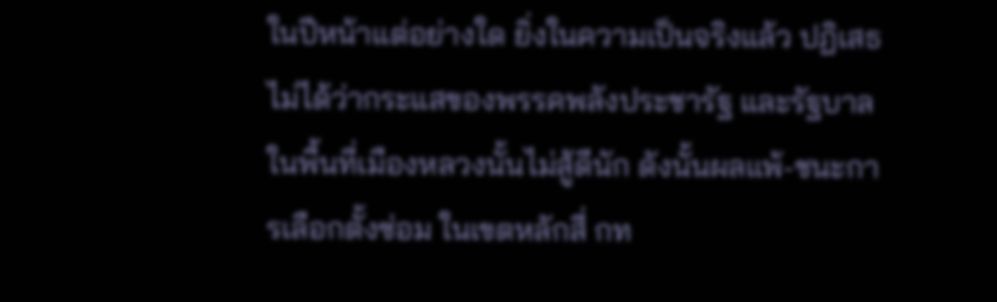ในปีหน้าแต่อย่างใด ยิ่งในความเป็นจริงแล้ว ปฏิเสธไม่ได้ว่ากระแสของพรรคพลังประชารัฐ และรัฐบาลในพื้นที่เมืองหลวงนั้นไม่สู้ดีนัก ดังนั้นผลแพ้-ชนะการเลือกตั้งซ่อม ในเขตหลักสี่ กท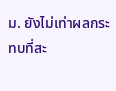ม. ยังไม่เท่าผลกระทบที่สะ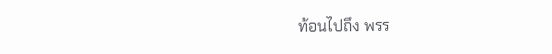ท้อนไปถึง พรร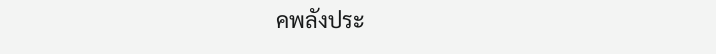คพลังประ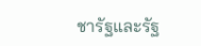ชารัฐและรัฐ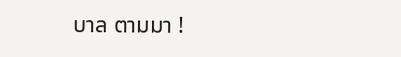บาล ตามมา !